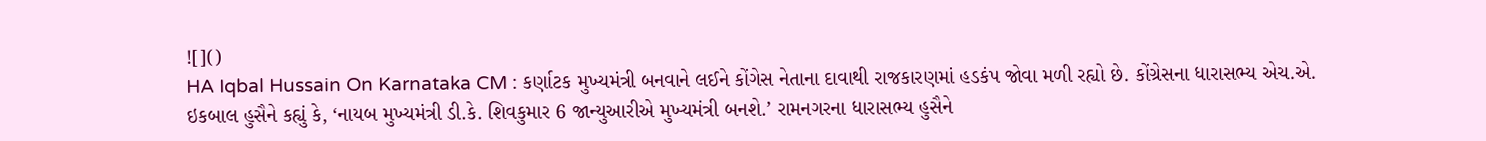![]()
HA Iqbal Hussain On Karnataka CM : કર્ણાટક મુખ્યમંત્રી બનવાને લઈને કોંગેસ નેતાના દાવાથી રાજકારણમાં હડકંપ જોવા મળી રહ્યો છે. કોંગ્રેસના ધારાસભ્ય એચ.એ. ઇકબાલ હુસૈને કહ્યું કે, ‘નાયબ મુખ્યમંત્રી ડી.કે. શિવકુમાર 6 જાન્યુઆરીએ મુખ્યમંત્રી બનશે.’ રામનગરના ધારાસભ્ય હુસૈને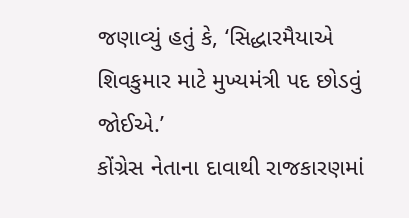જણાવ્યું હતું કે, ‘સિદ્ધારમૈયાએ શિવકુમાર માટે મુખ્યમંત્રી પદ છોડવું જોઈએ.’
કોંગ્રેસ નેતાના દાવાથી રાજકારણમાં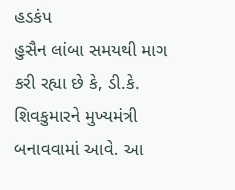હડકંપ
હુસૈન લાંબા સમયથી માગ કરી રહ્યા છે કે, ડી.કે. શિવકુમારને મુખ્યમંત્રી બનાવવામાં આવે. આ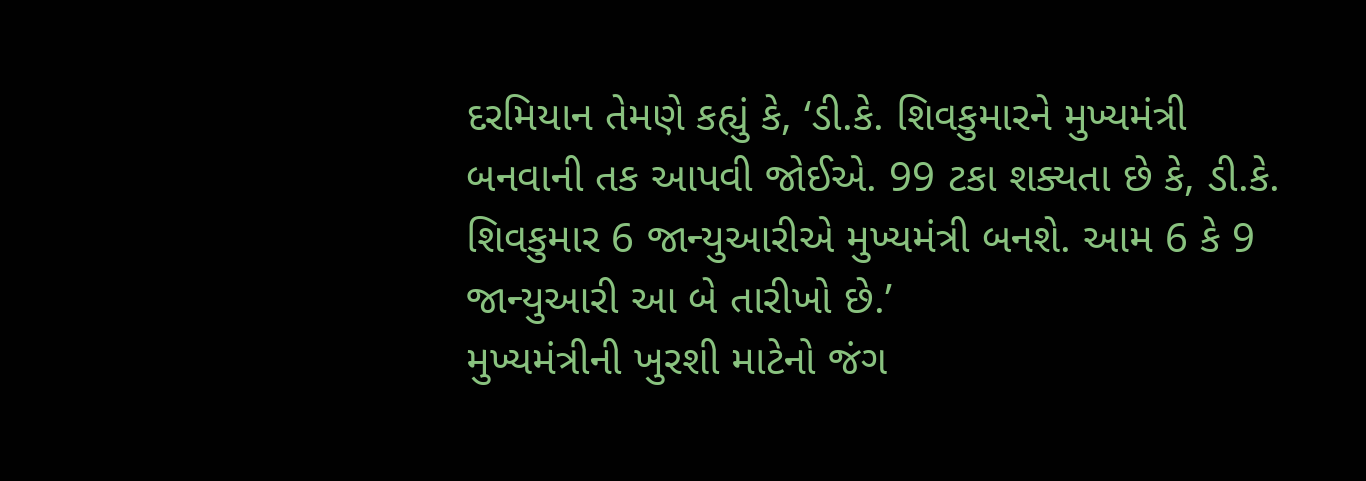દરમિયાન તેમણે કહ્યું કે, ‘ડી.કે. શિવકુમારને મુખ્યમંત્રી બનવાની તક આપવી જોઈએ. 99 ટકા શક્યતા છે કે, ડી.કે. શિવકુમાર 6 જાન્યુઆરીએ મુખ્યમંત્રી બનશે. આમ 6 કે 9 જાન્યુઆરી આ બે તારીખો છે.’
મુખ્યમંત્રીની ખુરશી માટેનો જંગ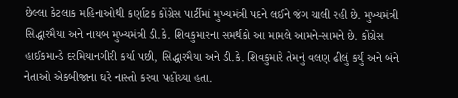છેલ્લા કેટલાક મહિનાઓથી કર્ણાટક કોંગ્રેસ પાર્ટીમાં મુખ્યમંત્રી પદને લઈને જંગ ચાલી રહી છે. મુખ્યમંત્રી સિદ્ધારમૈયા અને નાયબ મુખ્યમંત્રી ડી.કે. શિવકુમારના સમર્થકો આ મામલે આમને-સામને છે. કોંગ્રેસ હાઈકમાન્ડે દરમિયાનગીરી કર્યા પછી, સિદ્ધારમૈયા અને ડી.કે. શિવકુમારે તેમનું વલણ ઢીલું કર્યું અને બંને નેતાઓ એકબીજાના ઘરે નાસ્તો કરવા પહોંચ્યા હતા.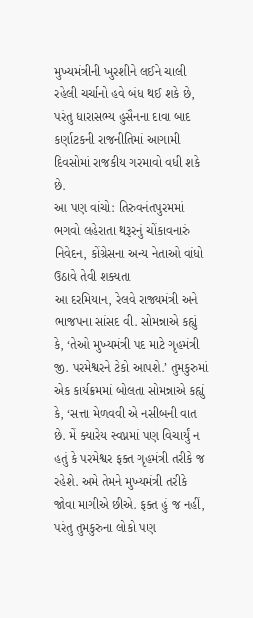મુખ્યમંત્રીની ખુરશીને લઈને ચાલી રહેલી ચર્ચાનો હવે બંધ થઈ શકે છે, પરંતુ ધારાસભ્ય હુસૈનના દાવા બાદ કર્ણાટકની રાજનીતિમાં આગામી દિવસોમાં રાજકીય ગરમાવો વધી શકે છે.
આ પણ વાંચો: તિરુવનંતપુરમમાં ભગવો લહેરાતા થરૂરનું ચોંકાવનારું નિવેદન, કોંગ્રેસના અન્ય નેતાઓ વાંધો ઉઠાવે તેવી શક્યતા
આ દરમિયાન, રેલવે રાજ્યમંત્રી અને ભાજપના સાંસદ વી. સોમન્નાએ કહ્યું કે, ‘તેઓ મુખ્યમંત્રી પદ માટે ગૃહમંત્રી જી. પરમેશ્વરને ટેકો આપશે.’ તુમકુરુમાં એક કાર્યક્રમમાં બોલતા સોમન્નાએ કહ્યું કે, ‘સત્તા મેળવવી એ નસીબની વાત છે. મેં ક્યારેય સ્વપ્નમાં પણ વિચાર્યું ન હતું કે પરમેશ્વર ફક્ત ગૃહમંત્રી તરીકે જ રહેશે. અમે તેમને મુખ્યમંત્રી તરીકે જોવા માગીએ છીએ. ફક્ત હું જ નહીં, પરંતુ તુમકુરુના લોકો પણ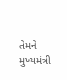તેમને મુખ્યમંત્રી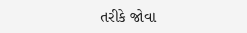તરીકે જોવા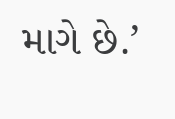માગે છે.’